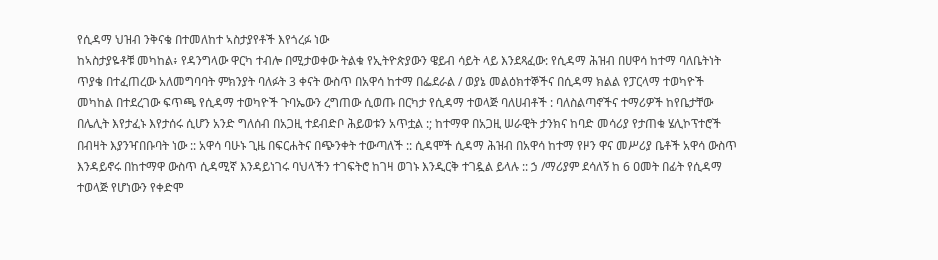የሲዳማ ህዝብ ንቅናቄ በተመለከተ ኣስታያየቶች እየጎረፉ ነው
ከኣስታያዬቶቹ መካከል፥ የዳንግላው ዋርካ ተብሎ በሚታወቀው ትልቁ የኢትዮጵያውን ዌይብ ሳይት ላይ እንደጻፈው: የሲዳማ ሕዝብ በሀዋሳ ከተማ ባለቤትነት ጥያቄ በተፈጠረው አለመግባባት ምክንያት ባለፉት 3 ቀናት ውስጥ በአዋሳ ከተማ በፌደራል / ወያኔ መልዕክተኞችና በሲዳማ ክልል የፓርላማ ተወካዮች መካከል በተደረገው ፍጥጫ የሲዳማ ተወካዮች ጉባኤውን ረግጠው ሲወጡ በርካታ የሲዳማ ተወላጅ ባለሀብቶች : ባለስልጣኖችና ተማሪዎች ከየቤታቸው በሌሊት እየታፈኑ እየታሰሩ ሲሆን አንድ ግለሰብ በአጋዚ ተደብድቦ ሕይወቱን አጥቷል :; ከተማዋ በአጋዚ ሠራዊት ታንክና ከባድ መሳሪያ የታጠቁ ሄሊኮፕተሮች በብዛት እያንዣበቡባት ነው :: አዋሳ ባሁኑ ጊዜ በፍርሐትና በጭንቀት ተውጣለች :: ሲዳሞች ሲዳማ ሕዝብ በአዋሳ ከተማ የዞን ዋና መሥሪያ ቤቶች አዋሳ ውስጥ እንዳይኖሩ በከተማዋ ውስጥ ሲዳሚኛ እንዳይነገሩ ባህላችን ተገፍትሮ ከገዛ ወገኑ እንዲርቅ ተገዷል ይላሉ :: ኃ /ማሪያም ደሳለኝ ከ 6 ዐመት በፊት የሲዳማ ተወላጅ የሆነውን የቀድሞ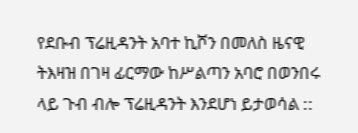የደቡብ ፕሬዚዳንት አባተ ኪሾን በመለስ ዜናዊ ትእዛዝ በገዛ ፊርማው ከሥልጣን አባሮ በወንበሩ ላይ ጉብ ብሎ ፕሬዚዳንት እንደሆነ ይታወሳል ::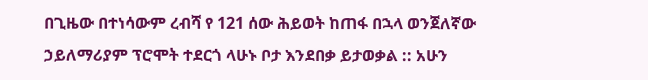በጊዜው በተነሳውም ረብሻ የ 121 ሰው ሕይወት ከጠፋ በኋላ ወንጀለኛው ኃይለማሪያም ፕሮሞት ተደርጎ ላሁኑ ቦታ እንደበቃ ይታወቃል :: አሁን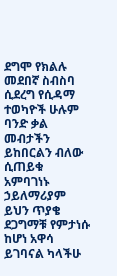ደግሞ የክልሉ መደበኛ ስብስባ ሲደረግ የሲዳማ ተወካዮች ሁሉም ባንድ ቃል መብታችን ይከበርልን ብለው ሲጠይቁ አምባገነኑ ኃይለማሪያም ይህን ጥያቄ ደጋግማቹ የምታነሱ ከሆነ አዋሳ ይገባናል ካላችሁ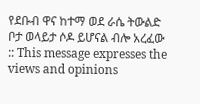የደቡብ ዋና ከተማ ወደ ራሴ ትውልድ ቦታ ወላይታ ሶዶ ይሆናል ብሎ አረፈው :: This message expresses the views and opinions